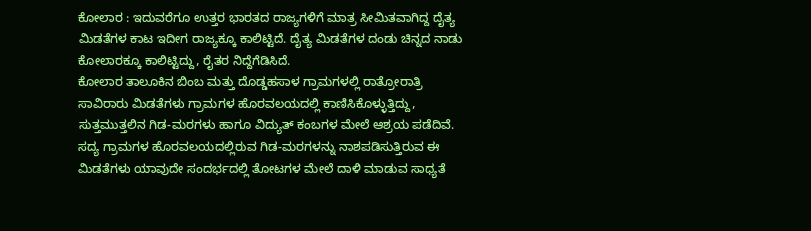ಕೋಲಾರ : ಇದುವರೆಗೂ ಉತ್ತರ ಭಾರತದ ರಾಜ್ಯಗಳಿಗೆ ಮಾತ್ರ ಸೀಮಿತವಾಗಿದ್ದ ದೈತ್ಯ ಮಿಡತೆಗಳ ಕಾಟ ಇದೀಗ ರಾಜ್ಯಕ್ಕೂ ಕಾಲಿಟ್ಟಿದೆ. ದೈತ್ಯ ಮಿಡತೆಗಳ ದಂಡು ಚಿನ್ನದ ನಾಡು ಕೋಲಾರಕ್ಕೂ ಕಾಲಿಟ್ಟಿದ್ದು, ರೈತರ ನಿದ್ದೆಗೆಡಿಸಿದೆ.
ಕೋಲಾರ ತಾಲೂಕಿನ ಬಿಂಬ ಮತ್ತು ದೊಡ್ಡಹಸಾಳ ಗ್ರಾಮಗಳಲ್ಲಿ ರಾತ್ರೋರಾತ್ರಿ ಸಾವಿರಾರು ಮಿಡತೆಗಳು ಗ್ರಾಮಗಳ ಹೊರವಲಯದಲ್ಲಿ ಕಾಣಿಸಿಕೊಳ್ಳುತ್ತಿದ್ದು, ಸುತ್ತಮುತ್ತಲಿನ ಗಿಡ-ಮರಗಳು ಹಾಗೂ ವಿದ್ಯುತ್ ಕಂಬಗಳ ಮೇಲೆ ಆಶ್ರಯ ಪಡೆದಿವೆ. ಸದ್ಯ ಗ್ರಾಮಗಳ ಹೊರವಲಯದಲ್ಲಿರುವ ಗಿಡ-ಮರಗಳನ್ನು ನಾಶಪಡಿಸುತ್ತಿರುವ ಈ ಮಿಡತೆಗಳು ಯಾವುದೇ ಸಂದರ್ಭದಲ್ಲಿ ತೋಟಗಳ ಮೇಲೆ ದಾಳಿ ಮಾಡುವ ಸಾಧ್ಯತೆ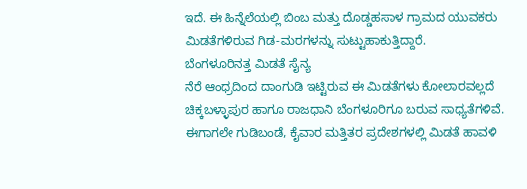ಇದೆ. ಈ ಹಿನ್ನೆಲೆಯಲ್ಲಿ ಬಿಂಬ ಮತ್ತು ದೊಡ್ಡಹಸಾಳ ಗ್ರಾಮದ ಯುವಕರು ಮಿಡತೆಗಳಿರುವ ಗಿಡ-ಮರಗಳನ್ನು ಸುಟ್ಟುಹಾಕುತ್ತಿದ್ದಾರೆ.
ಬೆಂಗಳೂರಿನತ್ತ ಮಿಡತೆ ಸೈನ್ಯ
ನೆರೆ ಆಂಧ್ರದಿಂದ ದಾಂಗುಡಿ ಇಟ್ಟಿರುವ ಈ ಮಿಡತೆಗಳು ಕೋಲಾರವಲ್ಲದೆ ಚಿಕ್ಕಬಳ್ಳಾಪುರ ಹಾಗೂ ರಾಜಧಾನಿ ಬೆಂಗಳೂರಿಗೂ ಬರುವ ಸಾಧ್ಯತೆಗಳಿವೆ. ಈಗಾಗಲೇ ಗುಡಿಬಂಡೆ, ಕೈವಾರ ಮತ್ತಿತರ ಪ್ರದೇಶಗಳಲ್ಲಿ ಮಿಡತೆ ಹಾವಳಿ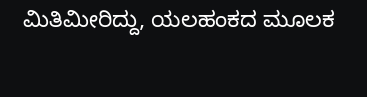ಮಿತಿಮೀರಿದ್ದು, ಯಲಹಂಕದ ಮೂಲಕ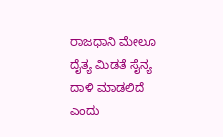ರಾಜಧಾನಿ ಮೇಲೂ ದೈತ್ಯ ಮಿಡತೆ ಸೈನ್ಯ ದಾಳಿ ಮಾಡಲಿದೆ ಎಂದು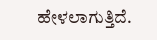ಹೇಳಲಾಗುತ್ತಿದೆ.